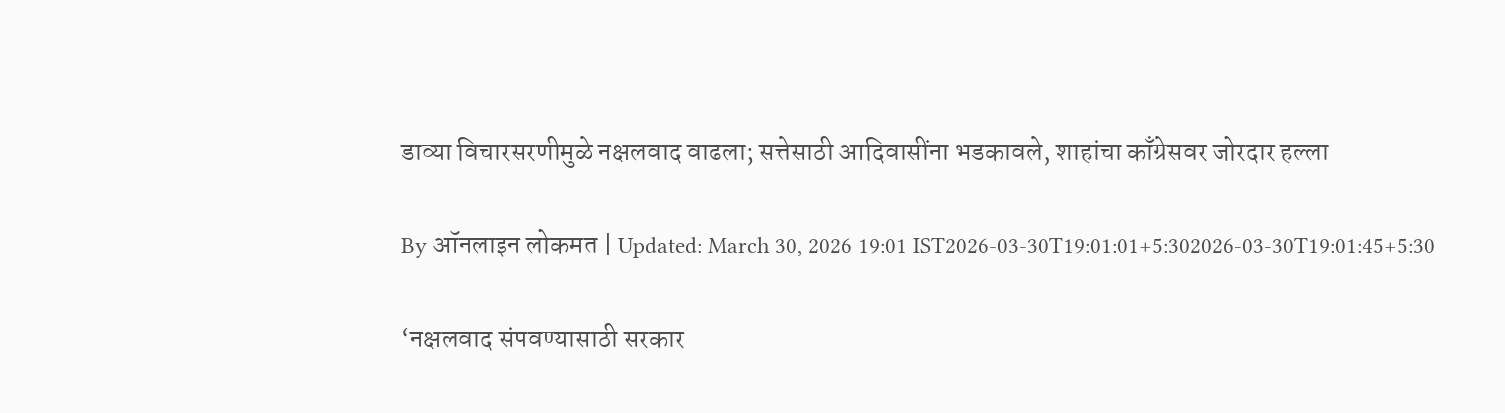डाव्या विचारसरणीमुळे नक्षलवाद वाढला; सत्तेसाठी आदिवासींना भडकावले, शाहांचा काँग्रेसवर जोरदार हल्ला

By ऑनलाइन लोकमत | Updated: March 30, 2026 19:01 IST2026-03-30T19:01:01+5:302026-03-30T19:01:45+5:30

‘नक्षलवाद संपवण्यासाठी सरकार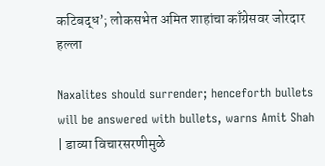कटिबद्ध’; लोकसभेत अमित शाहांचा काँग्रेसवर जोरदार हल्ला

Naxalites should surrender; henceforth bullets will be answered with bullets, warns Amit Shah | डाव्या विचारसरणीमुळे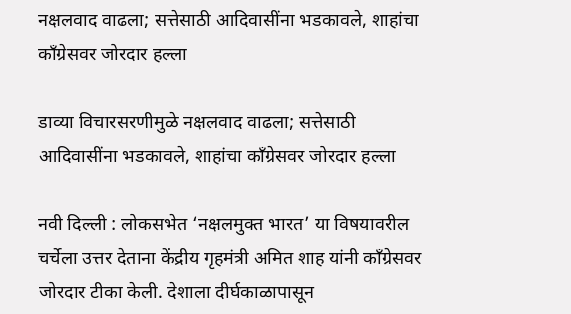नक्षलवाद वाढला; सत्तेसाठी आदिवासींना भडकावले, शाहांचा काँग्रेसवर जोरदार हल्ला

डाव्या विचारसरणीमुळे नक्षलवाद वाढला; सत्तेसाठी आदिवासींना भडकावले, शाहांचा काँग्रेसवर जोरदार हल्ला

नवी दिल्ली : लोकसभेत ‘नक्षलमुक्त भारत’ या विषयावरील चर्चेला उत्तर देताना केंद्रीय गृहमंत्री अमित शाह यांनी काँग्रेसवर जोरदार टीका केली. देशाला दीर्घकाळापासून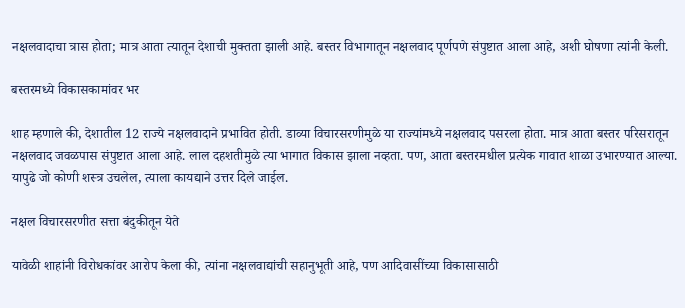नक्षलवादाचा त्रास होता; मात्र आता त्यातून देशाची मुक्तता झाली आहे. बस्तर विभागातून नक्षलवाद पूर्णपणे संपुष्टात आला आहे, अशी घोषणा त्यांनी केली.

बस्तरमध्ये विकासकामांवर भर

शाह म्हणाले की, देशातील 12 राज्ये नक्षलवादाने प्रभावित होती. डाव्या विचारसरणीमुळे या राज्यांमध्ये नक्षलवाद पसरला होता. मात्र आता बस्तर परिसरातून नक्षलवाद जवळपास संपुष्टात आला आहे. लाल दहशतीमुळे त्या भागात विकास झाला नव्हता. पण, आता बस्तरमधील प्रत्येक गावात शाळा उभारण्यात आल्या. यापुढे जो कोणी शस्त्र उचलेल, त्याला कायद्याने उत्तर दिले जाईल.

नक्षल विचारसरणीत सत्ता बंदुकीतून येते

यावेळी शाहांनी विरोधकांवर आरोप केला की, त्यांना नक्षलवाद्यांची सहानुभूती आहे, पण आदिवासींच्या विकासासाठी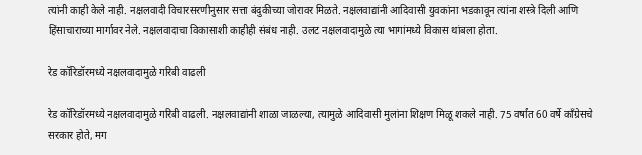त्यांनी काही केले नाही. नक्षलवादी विचारसरणीनुसार सत्ता बंदुकीच्या जोरावर मिळते. नक्षलवाद्यांनी आदिवासी युवकांना भडकावून त्यांना शस्त्रे दिली आणि हिंसाचाराच्या मार्गावर नेले. नक्षलवादाचा विकासाशी काहीही संबंध नाही. उलट नक्षलवादामुळे त्या भागांमध्ये विकास थांबला होता.

रेड कॉरिडॉरमध्ये नक्षलवादामुळे गरिबी वाढली

रेड कॉरिडॉरमध्ये नक्षलवादामुळे गरिबी वाढली. नक्षलवाद्यांनी शाळा जाळल्या, त्यामुळे आदिवासी मुलांना शिक्षण मिळू शकले नाही. 75 वर्षांत 60 वर्षे काँग्रेसचे सरकार होते, मग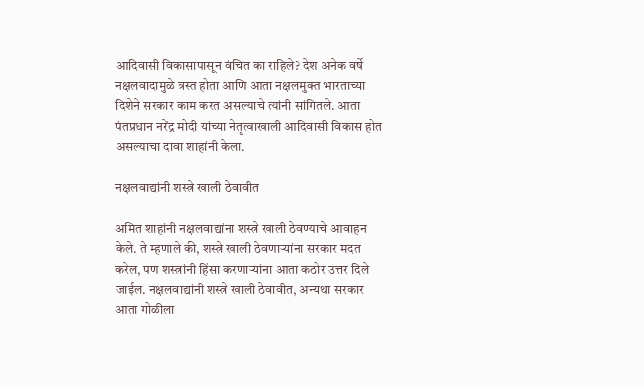आदिवासी विकासापासून वंचित का राहिले? देश अनेक वर्षे नक्षलवादामुळे त्रस्त होता आणि आता नक्षलमुक्त भारताच्या दिशेने सरकार काम करत असल्याचे त्यांनी सांगितले. आता पंतप्रधान नरेंद्र मोदी यांच्या नेतृत्वाखाली आदिवासी विकास होत असल्याचा दावा शाहांनी केला.

नक्षलवाद्यांनी शस्त्रे खाली ठेवावीत

अमित शाहांनी नक्षलवाद्यांना शस्त्रे खाली ठेवण्याचे आवाहन केले. ते म्हणाले की, शस्त्रे खाली ठेवणाऱ्यांना सरकार मदत करेल, पण शस्त्रांनी हिंसा करणाऱ्यांना आता कठोर उत्तर दिले जाईल. नक्षलवाद्यांनी शस्त्रे खाली ठेवावीत, अन्यथा सरकार आता गोळीला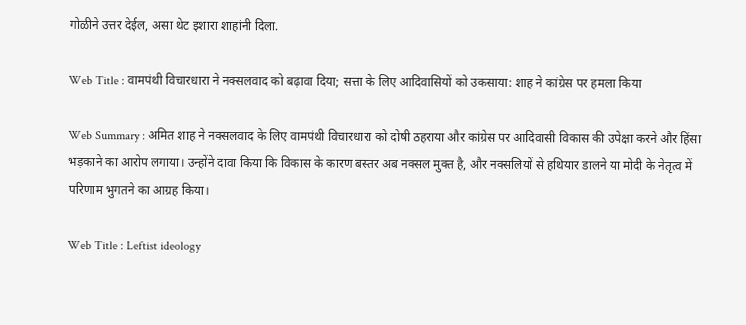गोळीने उत्तर देईल, असा थेट इशारा शाहांनी दिला.

Web Title : वामपंथी विचारधारा ने नक्सलवाद को बढ़ावा दिया; सत्ता के लिए आदिवासियों को उकसाया: शाह ने कांग्रेस पर हमला किया

Web Summary : अमित शाह ने नक्सलवाद के लिए वामपंथी विचारधारा को दोषी ठहराया और कांग्रेस पर आदिवासी विकास की उपेक्षा करने और हिंसा भड़काने का आरोप लगाया। उन्होंने दावा किया कि विकास के कारण बस्तर अब नक्सल मुक्त है, और नक्सलियों से हथियार डालने या मोदी के नेतृत्व में परिणाम भुगतने का आग्रह किया।

Web Title : Leftist ideology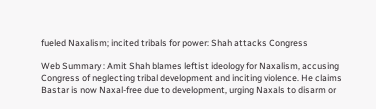fueled Naxalism; incited tribals for power: Shah attacks Congress

Web Summary : Amit Shah blames leftist ideology for Naxalism, accusing Congress of neglecting tribal development and inciting violence. He claims Bastar is now Naxal-free due to development, urging Naxals to disarm or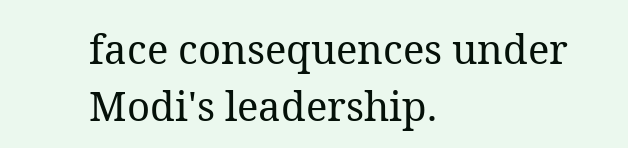face consequences under Modi's leadership.